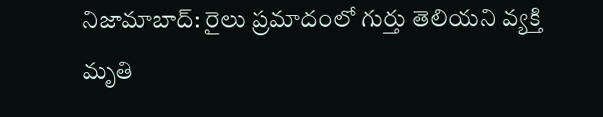నిజామాబాద్: రైలు ప్రమాదంలో గుర్తు తెలియని వ్యక్తి మృతి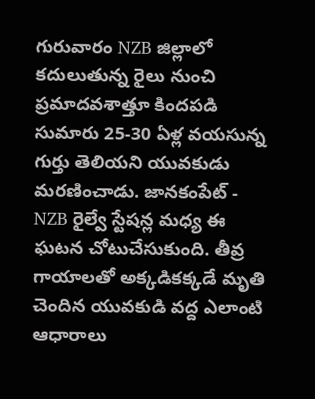గురువారం NZB జిల్లాలో కదులుతున్న రైలు నుంచి ప్రమాదవశాత్తూ కిందపడి సుమారు 25-30 ఏళ్ల వయసున్న గుర్తు తెలియని యువకుడు మరణించాడు. జానకంపేట్ - NZB రైల్వే స్టేషన్ల మధ్య ఈ ఘటన చోటుచేసుకుంది. తీవ్ర గాయాలతో అక్కడికక్కడే మృతి చెందిన యువకుడి వద్ద ఎలాంటి ఆధారాలు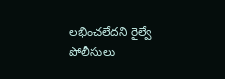లభించలేదని రైల్వే పోలీసులు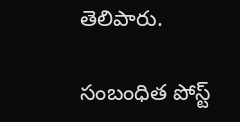తెలిపారు.

సంబంధిత పోస్ట్